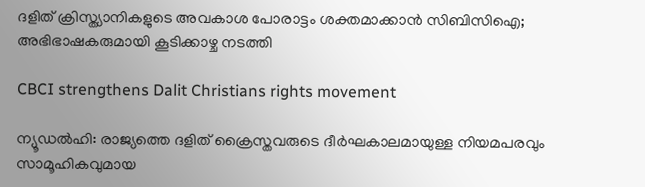ദളിത് ക്രിസ്ത്യാനികളുടെ അവകാശ പോരാട്ടം ശക്തമാക്കാന്‍ സിബിസിഐ; അഭിഭാഷകരുമായി കൂടിക്കാഴ്ച നടത്തി

CBCI strengthens Dalit Christians rights movement

ന്യൂഡല്‍ഹി: രാജ്യത്തെ ദളിത് ക്രൈസ്തവരുടെ ദീര്‍ഘകാലമായുള്ള നിയമപരവും സാമൂഹികവുമായ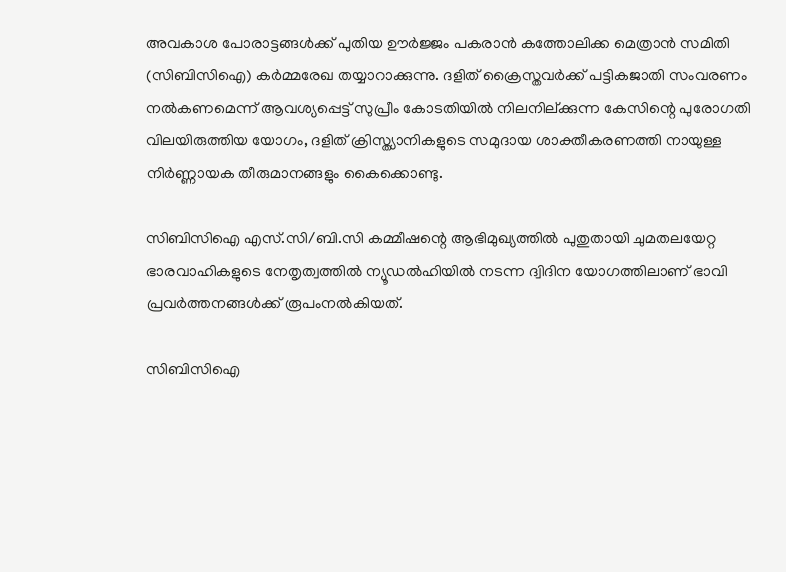അവകാശ പോരാട്ടങ്ങള്‍ക്ക് പുതിയ ഊര്‍ജ്ജം പകരാന്‍ കത്തോലിക്ക മെത്രാന്‍ സമിതി  (സിബിസിഐ) കര്‍മ്മരേഖ തയ്യാറാക്കുന്നു. ദളിത് ക്രൈസ്തവര്‍ക്ക് പട്ടികജാതി സംവരണം നല്‍കണമെന്ന് ആവശ്യപ്പെട്ട് സുപ്രീം കോടതിയില്‍ നിലനില്ക്കുന്ന കേസിന്റെ പുരോഗതി വിലയിരുത്തിയ യോഗം, ദളിത് ക്രിസ്ത്യാനികളുടെ സമുദായ ശാക്തീകരണത്തി നായുള്ള നിര്‍ണ്ണായക തീരുമാനങ്ങളും കൈക്കൊണ്ടു.

സിബിസിഐ എസ്.സി/ബി.സി കമ്മീഷന്റെ ആഭിമുഖ്യത്തില്‍ പുതുതായി ചുമതലയേറ്റ ഭാരവാഹികളുടെ നേതൃത്വത്തില്‍ ന്യൂഡല്‍ഹിയില്‍ നടന്ന ദ്വിദിന യോഗത്തിലാണ് ഭാവി പ്രവര്‍ത്തനങ്ങള്‍ക്ക് രൂപംനല്‍കിയത്.

സിബിസിഐ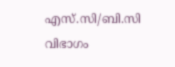എസ്.സി/ബി.സി വിഭാഗം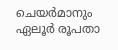ചെയര്‍മാനും ഏലൂര്‍ രൂപതാ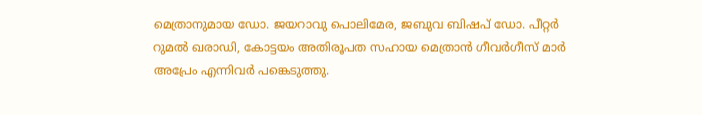മെത്രാനുമായ ഡോ. ജയറാവു പൊലിമേര, ജബുവ ബിഷപ് ഡോ. പീറ്റര്‍ റുമല്‍ ഖരാഡി, കോട്ടയം അതിരൂപത സഹായ മെത്രാന്‍ ഗീവര്‍ഗീസ് മാര്‍ അപ്രേം എന്നിവര്‍ പങ്കെടുത്തു.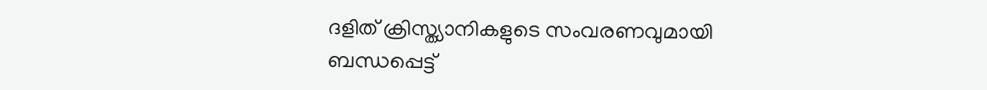ദളിത് ക്രിസ്ത്യാനികളുടെ സംവരണവുമായി ബന്ധപ്പെട്ട്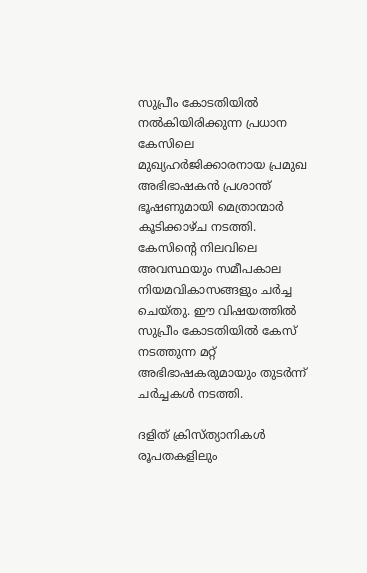സുപ്രീം കോടതിയില്‍ നല്‍കിയിരിക്കുന്ന പ്രധാന കേസിലെ മുഖ്യഹര്‍ജിക്കാരനായ പ്രമുഖ അഭിഭാഷകന്‍ പ്രശാന്ത് ഭൂഷണുമായി മെത്രാന്മാര്‍ കൂടിക്കാഴ്ച നടത്തി. കേസിന്റെ നിലവിലെ അവസ്ഥയും സമീപകാല നിയമവികാസങ്ങളും ചര്‍ച്ച ചെയ്തു. ഈ വിഷയത്തില്‍ സുപ്രീം കോടതിയില്‍ കേസ് നടത്തുന്ന മറ്റ് അഭിഭാഷകരുമായും തുടര്‍ന്ന് ചര്‍ച്ചകള്‍ നടത്തി.

ദളിത് ക്രിസ്ത്യാനികള്‍ രൂപതകളിലും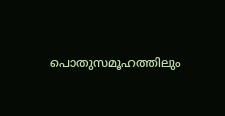പൊതുസമൂഹത്തിലും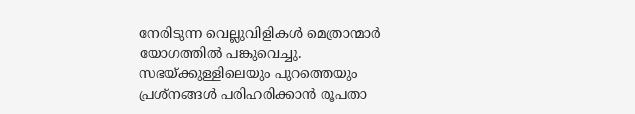നേരിടുന്ന വെല്ലുവിളികള്‍ മെത്രാന്മാര്‍ യോഗത്തില്‍ പങ്കുവെച്ചു. സഭയ്ക്കുള്ളിലെയും പുറത്തെയും പ്രശ്‌നങ്ങള്‍ പരിഹരിക്കാന്‍ രൂപതാ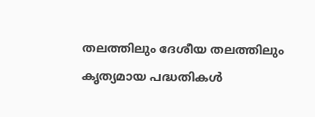തലത്തിലും ദേശീയ തലത്തിലും കൃത്യമായ പദ്ധതികള്‍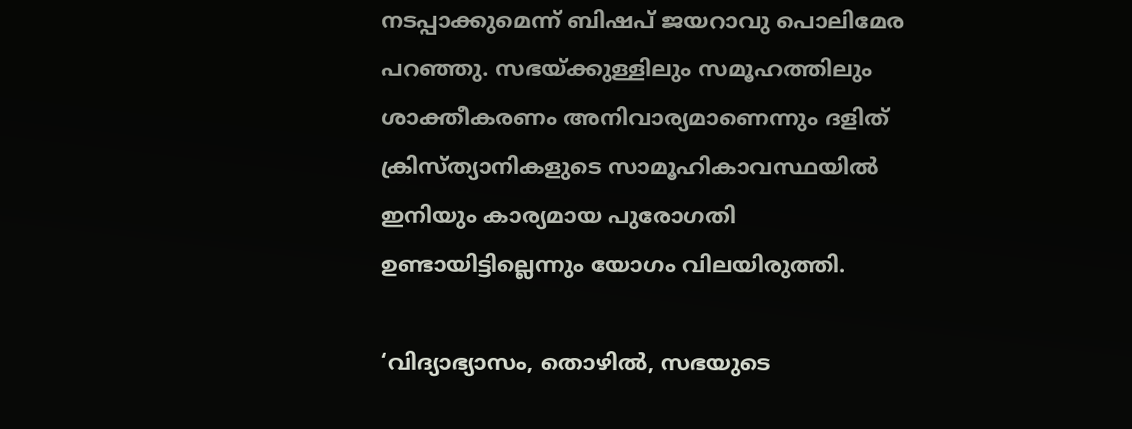നടപ്പാക്കുമെന്ന് ബിഷപ് ജയറാവു പൊലിമേര പറഞ്ഞു. സഭയ്ക്കുള്ളിലും സമൂഹത്തിലും ശാക്തീകരണം അനിവാര്യമാണെന്നും ദളിത് ക്രിസ്ത്യാനികളുടെ സാമൂഹികാവസ്ഥയില്‍ ഇനിയും കാര്യമായ പുരോഗതി ഉണ്ടായിട്ടില്ലെന്നും യോഗം വിലയിരുത്തി.

‘വിദ്യാഭ്യാസം, തൊഴില്‍, സഭയുടെ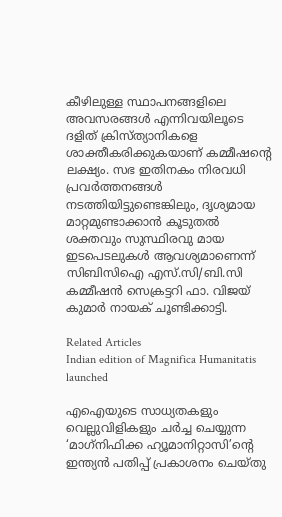കീഴിലുള്ള സ്ഥാപനങ്ങളിലെ അവസരങ്ങള്‍ എന്നിവയിലൂടെ ദളിത് ക്രിസ്ത്യാനികളെ ശാക്തീകരിക്കുകയാണ് കമ്മീഷന്റെ ലക്ഷ്യം. സഭ ഇതിനകം നിരവധി പ്രവര്‍ത്തനങ്ങള്‍ നടത്തിയിട്ടുണ്ടെങ്കിലും, ദൃശ്യമായ മാറ്റമുണ്ടാക്കാന്‍ കൂടുതല്‍ ശക്തവും സുസ്ഥിരവു മായ ഇടപെടലുകള്‍ ആവശ്യമാണെന്ന് സിബിസിഐ എസ്.സി/ബി.സി കമ്മീഷന്‍ സെക്രട്ടറി ഫാ. വിജയ് കുമാര്‍ നായക് ചൂണ്ടിക്കാട്ടി.

Related Articles
Indian edition of Magnifica Humanitatis launched

എഐയുടെ സാധ്യതകളും വെല്ലുവിളികളും ചര്‍ച്ച ചെയ്യുന്ന ‘മാഗ്‌നിഫിക്ക ഹ്യൂമാനിറ്റാസി’ന്റെ ഇന്ത്യന്‍ പതിപ്പ് പ്രകാശനം ചെയ്തു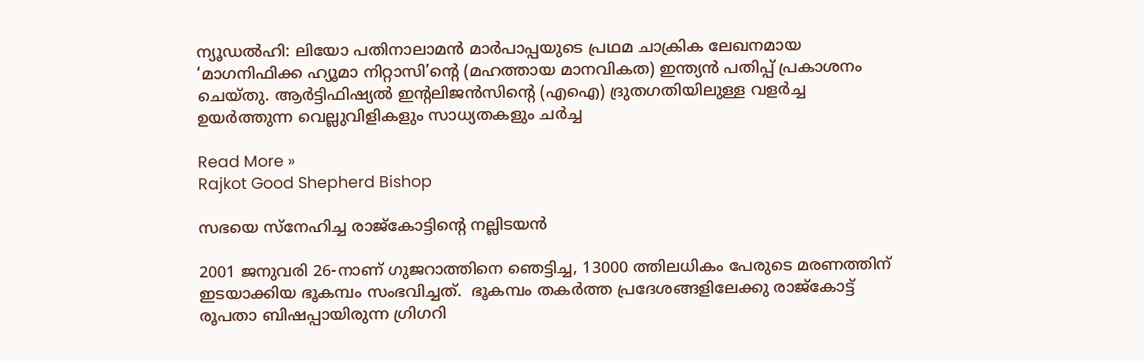ന്യൂഡല്‍ഹി: ലിയോ പതിനാലാമന്‍ മാര്‍പാപ്പയുടെ പ്രഥമ ചാക്രിക ലേഖനമായ ‘മാഗനിഫിക്ക ഹ്യൂമാ നിറ്റാസി’ന്റെ (മഹത്തായ മാനവികത) ഇന്ത്യന്‍ പതിപ്പ് പ്രകാശനം ചെയ്തു. ആര്‍ട്ടിഫിഷ്യല്‍ ഇന്റലിജന്‍സിന്റെ (എഐ) ദ്രുതഗതിയിലുള്ള വളര്‍ച്ച ഉയര്‍ത്തുന്ന വെല്ലുവിളികളും സാധ്യതകളും ചര്‍ച്ച

Read More »
Rajkot Good Shepherd Bishop

സഭയെ സ്‌നേഹിച്ച രാജ്‌കോട്ടിന്റെ നല്ലിടയന്‍

2001 ജനുവരി 26-നാണ് ഗുജറാത്തിനെ ഞെട്ടിച്ച, 13000 ത്തിലധികം പേരുടെ മരണത്തിന് ഇടയാക്കിയ ഭൂകമ്പം സംഭവിച്ചത്.  ഭൂകമ്പം തകര്‍ത്ത പ്രദേശങ്ങളിലേക്കു രാജ്‌കോട്ട് രൂപതാ ബിഷപ്പായിരുന്ന ഗ്രിഗറി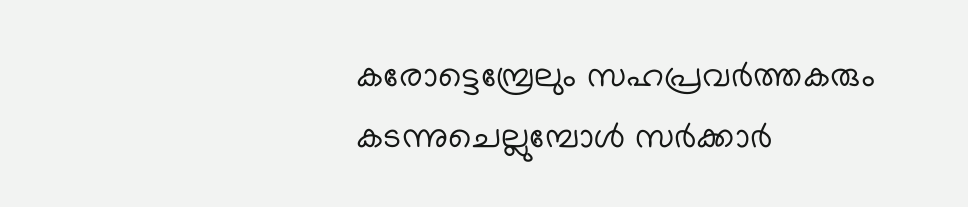കരോട്ടെമ്പ്രേലും സഹപ്രവര്‍ത്തകരും കടന്നുചെല്ലുമ്പോള്‍ സര്‍ക്കാര്‍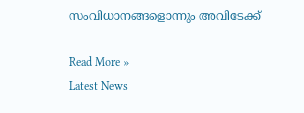സംവിധാനങ്ങളൊന്നും അവിടേക്ക്

Read More »
Latest News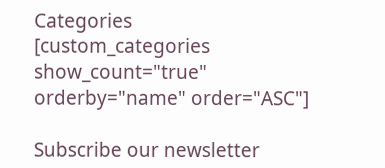Categories
[custom_categories show_count="true" orderby="name" order="ASC"]

Subscribe our newsletter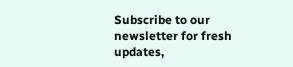Subscribe to our newsletter for fresh updates,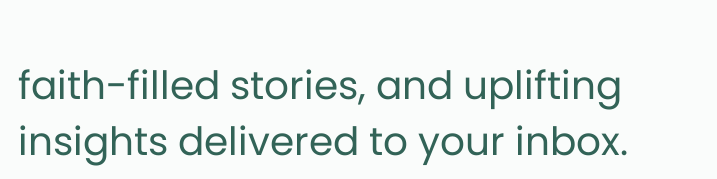faith-filled stories, and uplifting insights delivered to your inbox.